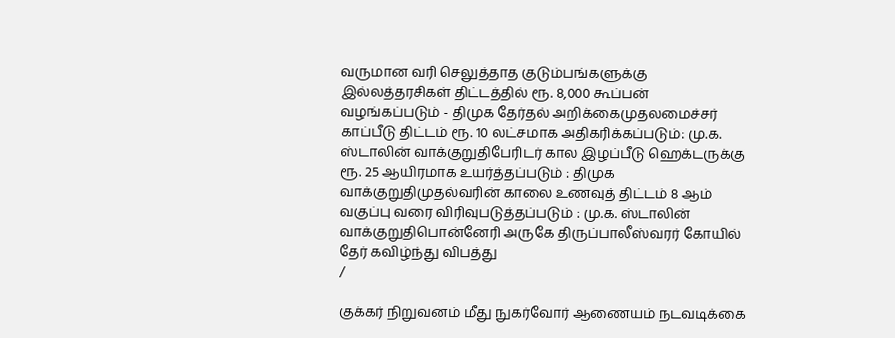வருமான வரி செலுத்தாத குடும்பங்களுக்கு இல்லத்தரசிகள் திட்டத்தில் ரூ. 8,000 கூப்பன் வழங்கப்படும் - திமுக தேர்தல் அறிக்கைமுதலமைச்சர் காப்பீடு திட்டம் ரூ. 10 லட்சமாக அதிகரிக்கப்படும்: மு.க. ஸ்டாலின் வாக்குறுதிபேரிடர் கால இழப்பீடு ஹெக்டருக்கு ரூ. 25 ஆயிரமாக உயர்த்தப்படும் : திமுக வாக்குறுதிமுதல்வரின் காலை உணவுத் திட்டம் 8 ஆம் வகுப்பு வரை விரிவுபடுத்தப்படும் : மு.க. ஸ்டாலின் வாக்குறுதிபொன்னேரி அருகே திருப்பாலீஸ்வரர் கோயில் தேர் கவிழ்ந்து விபத்து
/

குக்கர் நிறுவனம் மீது நுகர்வோர் ஆணையம் நடவடிக்கை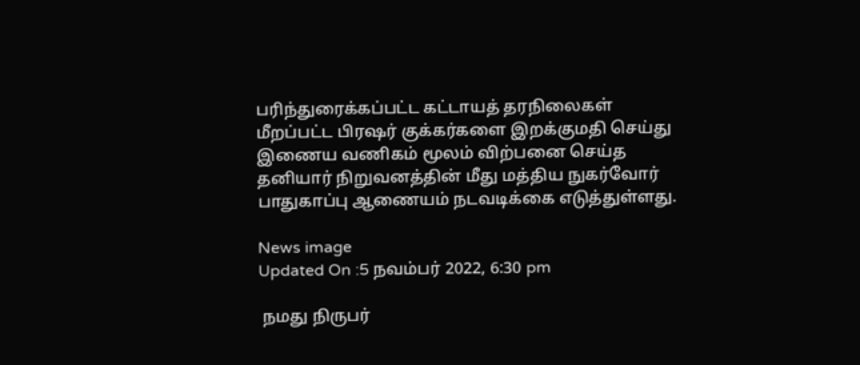பரிந்துரைக்கப்பட்ட கட்டாயத் தரநிலைகள் மீறப்பட்ட பிரஷர் குக்கர்களை இறக்குமதி செய்து இணைய வணிகம் மூலம் விற்பனை செய்த தனியார் நிறுவனத்தின் மீது மத்திய நுகர்வோர் பாதுகாப்பு ஆணையம் நடவடிக்கை எடுத்துள்ளது.

News image
Updated On :5 நவம்பர் 2022, 6:30 pm

 நமது நிருபர்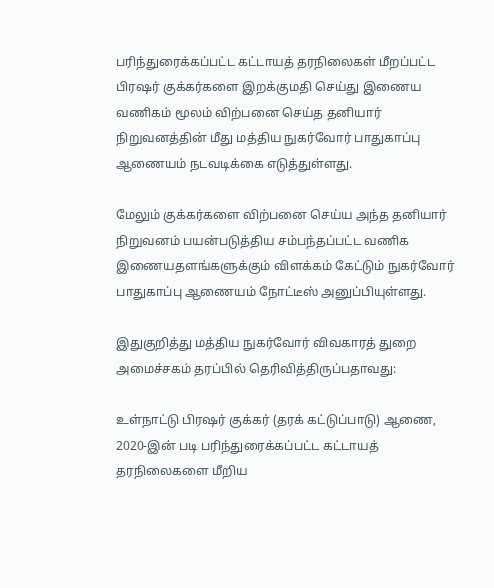பரிந்துரைக்கப்பட்ட கட்டாயத் தரநிலைகள் மீறப்பட்ட பிரஷர் குக்கர்களை இறக்குமதி செய்து இணைய வணிகம் மூலம் விற்பனை செய்த தனியார் நிறுவனத்தின் மீது மத்திய நுகர்வோர் பாதுகாப்பு ஆணையம் நடவடிக்கை எடுத்துள்ளது.

மேலும் குக்கர்களை விற்பனை செய்ய அந்த தனியார் நிறுவனம் பயன்படுத்திய சம்பந்தப்பட்ட வணிக இணையதளங்களுக்கும் விளக்கம் கேட்டும் நுகர்வோர் பாதுகாப்பு ஆணையம் நோட்டீஸ் அனுப்பியுள்ளது.

இதுகுறித்து மத்திய நுகர்வோர் விவகாரத் துறை அமைச்சகம் தரப்பில் தெரிவித்திருப்பதாவது:

உள்நாட்டு பிரஷர் குக்கர் (தரக் கட்டுப்பாடு) ஆணை, 2020-இன் படி பரிந்துரைக்கப்பட்ட கட்டாயத் தரநிலைகளை மீறிய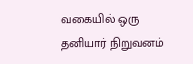வகையில் ஒரு தனியார் நிறுவனம்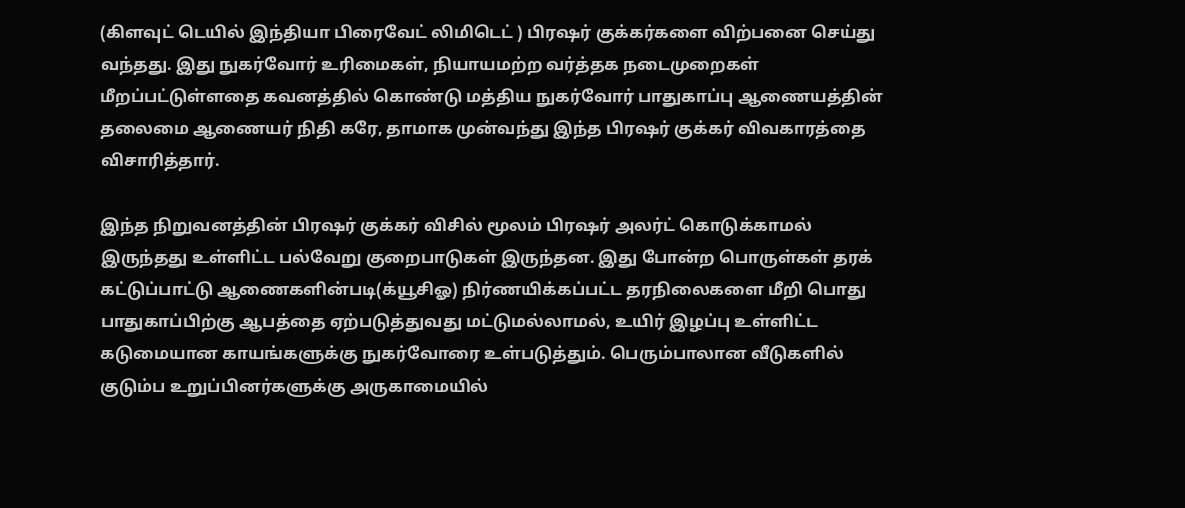(கிளவுட் டெயில் இந்தியா பிரைவேட் லிமிடெட் ) பிரஷர் குக்கர்களை விற்பனை செய்து வந்தது. இது நுகர்வோர் உரிமைகள், நியாயமற்ற வர்த்தக நடைமுறைகள் மீறப்பட்டுள்ளதை கவனத்தில் கொண்டு மத்திய நுகர்வோர் பாதுகாப்பு ஆணையத்தின் தலைமை ஆணையர் நிதி கரே, தாமாக முன்வந்து இந்த பிரஷர் குக்கர் விவகாரத்தை விசாரித்தார்.

இந்த நிறுவனத்தின் பிரஷர் குக்கர் விசில் மூலம் பிரஷர் அலர்ட் கொடுக்காமல் இருந்தது உள்ளிட்ட பல்வேறு குறைபாடுகள் இருந்தன. இது போன்ற பொருள்கள் தரக் கட்டுப்பாட்டு ஆணைகளின்படி(க்யூசிஓ) நிர்ணயிக்கப்பட்ட தரநிலைகளை மீறி பொது பாதுகாப்பிற்கு ஆபத்தை ஏற்படுத்துவது மட்டுமல்லாமல், உயிர் இழப்பு உள்ளிட்ட கடுமையான காயங்களுக்கு நுகர்வோரை உள்படுத்தும். பெரும்பாலான வீடுகளில் குடும்ப உறுப்பினர்களுக்கு அருகாமையில்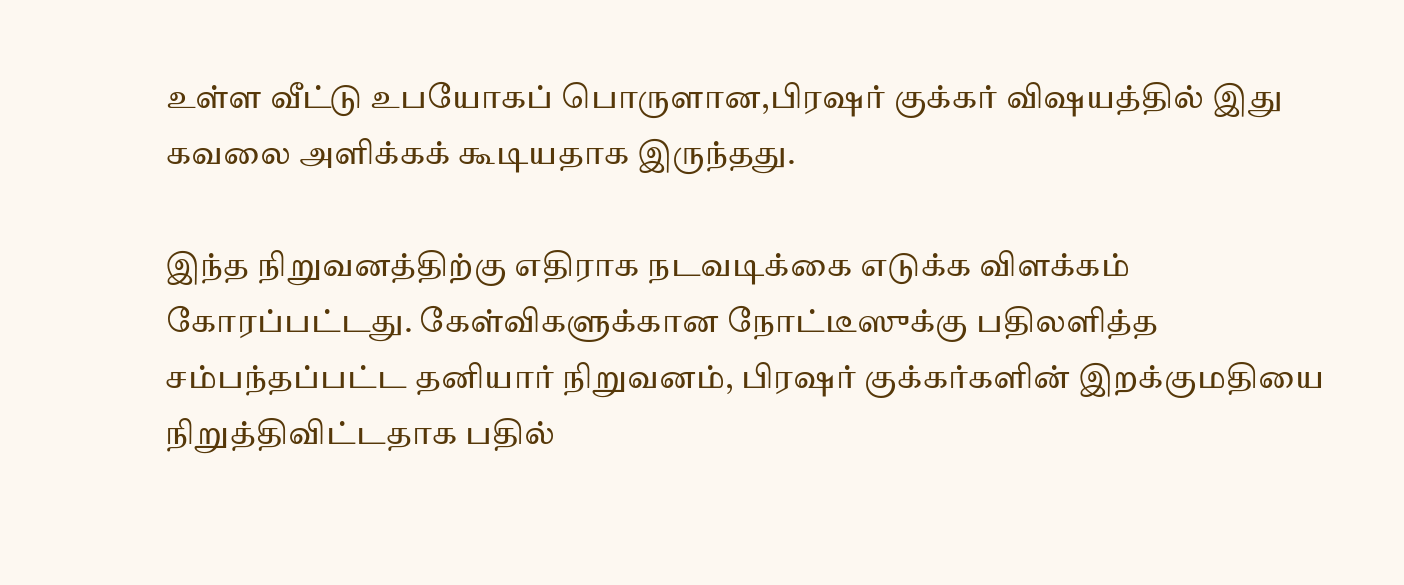உள்ள வீட்டு உபயோகப் பொருளான,பிரஷர் குக்கர் விஷயத்தில் இது கவலை அளிக்கக் கூடியதாக இருந்தது.

இந்த நிறுவனத்திற்கு எதிராக நடவடிக்கை எடுக்க விளக்கம் கோரப்பட்டது. கேள்விகளுக்கான நோட்டீஸுக்கு பதிலளித்த சம்பந்தப்பட்ட தனியார் நிறுவனம், பிரஷர் குக்கர்களின் இறக்குமதியை நிறுத்திவிட்டதாக பதில்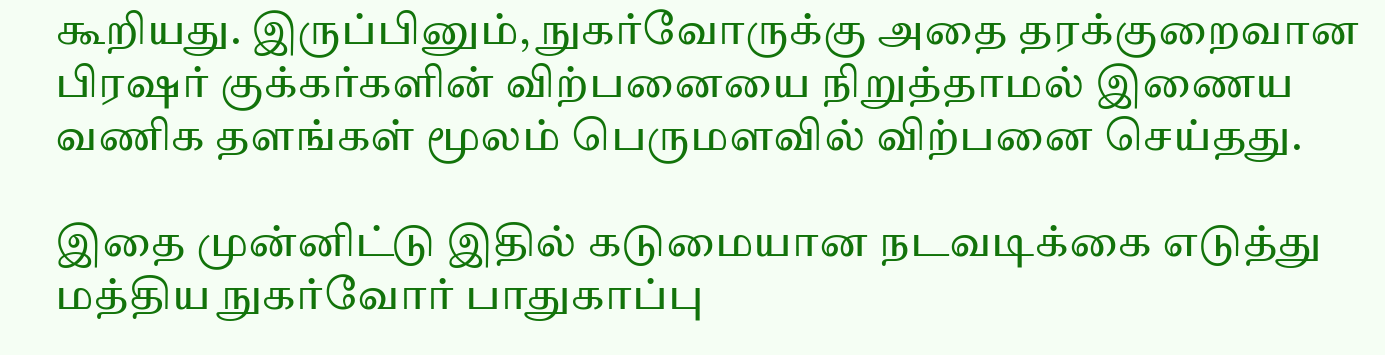கூறியது. இருப்பினும், நுகர்வோருக்கு அதை தரக்குறைவான பிரஷர் குக்கர்களின் விற்பனையை நிறுத்தாமல் இணைய வணிக தளங்கள் மூலம் பெருமளவில் விற்பனை செய்தது.

இதை முன்னிட்டு இதில் கடுமையான நடவடிக்கை எடுத்து மத்திய நுகர்வோர் பாதுகாப்பு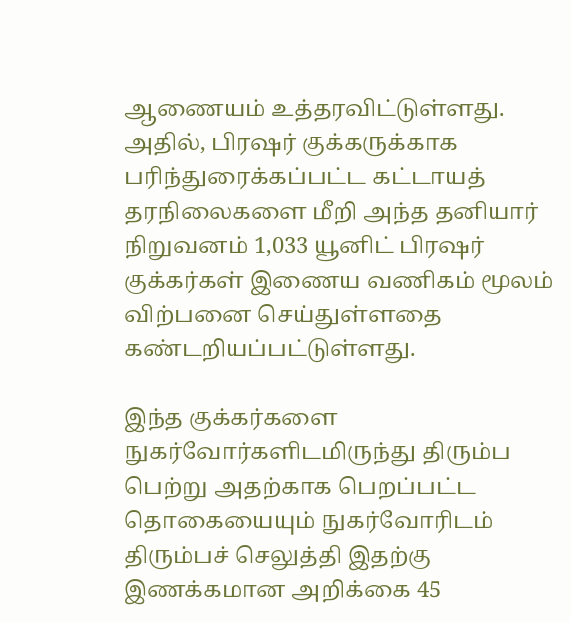ஆணையம் உத்தரவிட்டுள்ளது. அதில், பிரஷர் குக்கருக்காக பரிந்துரைக்கப்பட்ட கட்டாயத் தரநிலைகளை மீறி அந்த தனியார் நிறுவனம் 1,033 யூனிட் பிரஷர் குக்கர்கள் இணைய வணிகம் மூலம் விற்பனை செய்துள்ளதை கண்டறியப்பட்டுள்ளது.

இந்த குக்கர்களை நுகர்வோர்களிடமிருந்து திரும்ப பெற்று அதற்காக பெறப்பட்ட தொகையையும் நுகர்வோரிடம் திரும்பச் செலுத்தி இதற்கு இணக்கமான அறிக்கை 45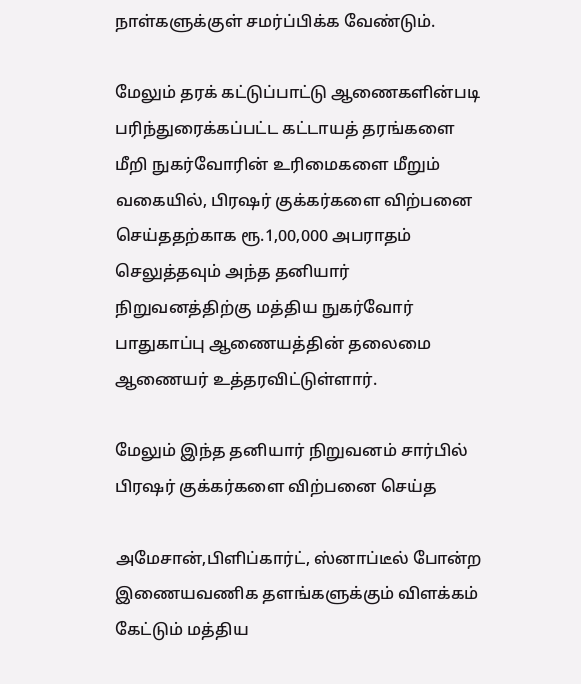நாள்களுக்குள் சமர்ப்பிக்க வேண்டும்.

மேலும் தரக் கட்டுப்பாட்டு ஆணைகளின்படி பரிந்துரைக்கப்பட்ட கட்டாயத் தரங்களை மீறி நுகர்வோரின் உரிமைகளை மீறும் வகையில், பிரஷர் குக்கர்களை விற்பனை செய்ததற்காக ரூ.1,00,000 அபராதம் செலுத்தவும் அந்த தனியார் நிறுவனத்திற்கு மத்திய நுகர்வோர் பாதுகாப்பு ஆணையத்தின் தலைமை ஆணையர் உத்தரவிட்டுள்ளார்.

மேலும் இந்த தனியார் நிறுவனம் சார்பில் பிரஷர் குக்கர்களை விற்பனை செய்த

அமேசான்,பிளிப்கார்ட், ஸ்னாப்டீல் போன்ற இணையவணிக தளங்களுக்கும் விளக்கம் கேட்டும் மத்திய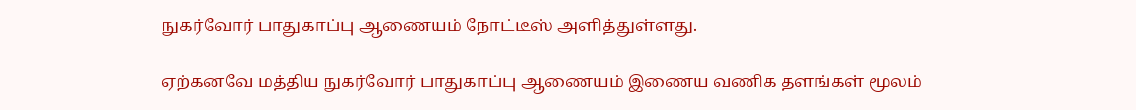நுகர்வோர் பாதுகாப்பு ஆணையம் நோட்டீஸ் அளித்துள்ளது.

ஏற்கனவே மத்திய நுகர்வோர் பாதுகாப்பு ஆணையம் இணைய வணிக தளங்கள் மூலம்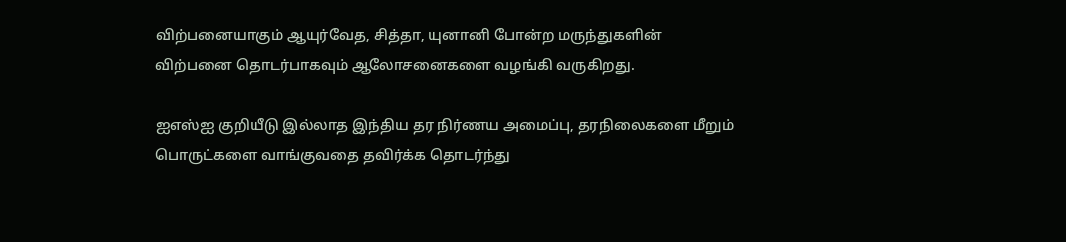விற்பனையாகும் ஆயுர்வேத, சித்தா, யுனானி போன்ற மருந்துகளின் விற்பனை தொடர்பாகவும் ஆலோசனைகளை வழங்கி வருகிறது.

ஐஎஸ்ஐ குறியீடு இல்லாத இந்திய தர நிர்ணய அமைப்பு, தரநிலைகளை மீறும் பொருட்களை வாங்குவதை தவிர்க்க தொடர்ந்து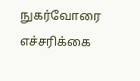நுகர்வோரை எச்சரிக்கை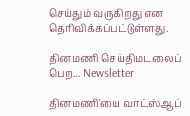செய்தும் வருகிறது என தெரிவிக்கப்பட்டுள்ளது.

தினமணி செய்திமடலைப் பெற... Newsletter

தினமணி'யை வாட்ஸ்ஆப்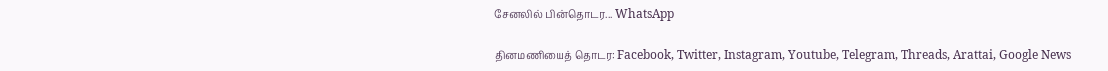சேனலில் பின்தொடர... WhatsApp

தினமணியைத் தொடர: Facebook, Twitter, Instagram, Youtube, Telegram, Threads, Arattai, Google News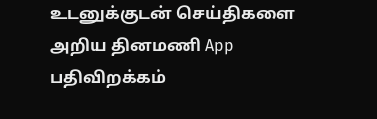உடனுக்குடன் செய்திகளை அறிய தினமணி App பதிவிறக்கம்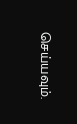செய்யவும்.